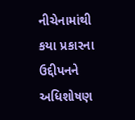નીચેનામાંથી કયા પ્રકારના ઉદ્દીપનને અધિશોષણ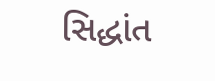સિદ્ધાંત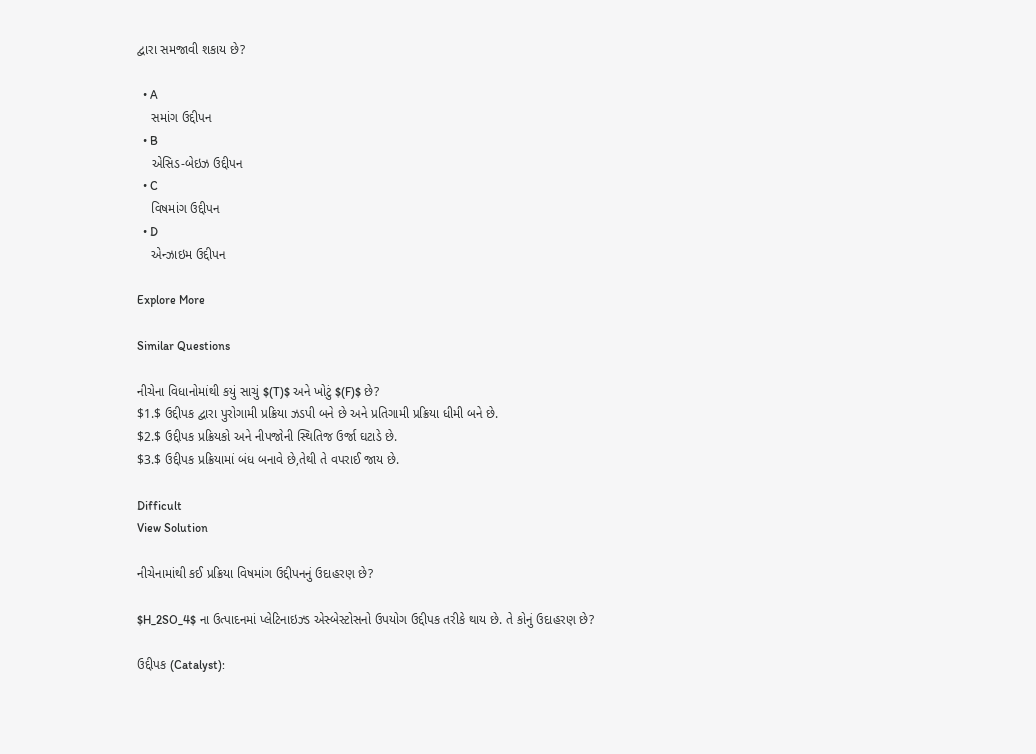દ્વારા સમજાવી શકાય છે?

  • A
    સમાંગ ઉદ્દીપન
  • B
    એસિડ-બેઇઝ ઉદ્દીપન
  • C
    વિષમાંગ ઉદ્દીપન
  • D
    એન્ઝાઇમ ઉદ્દીપન

Explore More

Similar Questions

નીચેના વિધાનોમાંથી કયું સાચું $(T)$ અને ખોટું $(F)$ છે?
$1.$ ઉદ્દીપક દ્વારા પુરોગામી પ્રક્રિયા ઝડપી બને છે અને પ્રતિગામી પ્રક્રિયા ધીમી બને છે.
$2.$ ઉદ્દીપક પ્રક્રિયકો અને નીપજોની સ્થિતિજ ઉર્જા ઘટાડે છે.
$3.$ ઉદ્દીપક પ્રક્રિયામાં બંધ બનાવે છે,તેથી તે વપરાઈ જાય છે.

Difficult
View Solution

નીચેનામાંથી કઈ પ્રક્રિયા વિષમાંગ ઉદ્દીપનનું ઉદાહરણ છે?

$H_2SO_4$ ના ઉત્પાદનમાં પ્લેટિનાઇઝ્ડ એસ્બેસ્ટોસનો ઉપયોગ ઉદ્દીપક તરીકે થાય છે. તે કોનું ઉદાહરણ છે?

ઉદ્દીપક (Catalyst):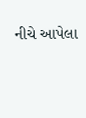નીચે આપેલા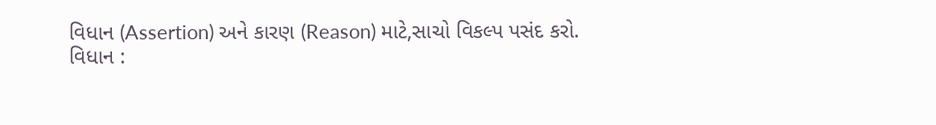વિધાન (Assertion) અને કારણ (Reason) માટે,સાચો વિકલ્પ પસંદ કરો.
વિધાન :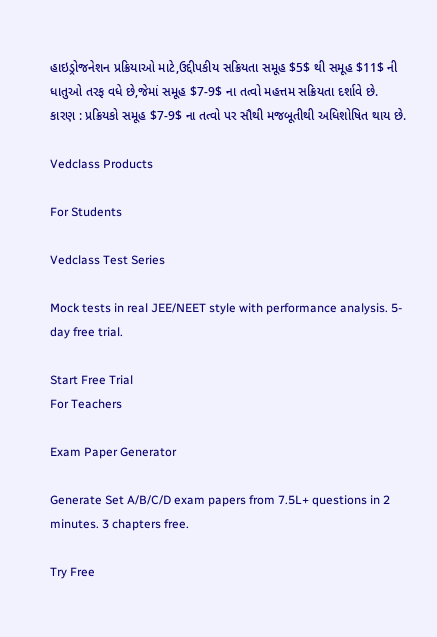હાઇડ્રોજનેશન પ્રક્રિયાઓ માટે,ઉદ્દીપકીય સક્રિયતા સમૂહ $5$ થી સમૂહ $11$ ની ધાતુઓ તરફ વધે છે,જેમાં સમૂહ $7-9$ ના તત્વો મહત્તમ સક્રિયતા દર્શાવે છે.
કારણ : પ્રક્રિયકો સમૂહ $7-9$ ના તત્વો પર સૌથી મજબૂતીથી અધિશોષિત થાય છે.

Vedclass Products

For Students

Vedclass Test Series

Mock tests in real JEE/NEET style with performance analysis. 5-day free trial.

Start Free Trial
For Teachers

Exam Paper Generator

Generate Set A/B/C/D exam papers from 7.5L+ questions in 2 minutes. 3 chapters free.

Try Free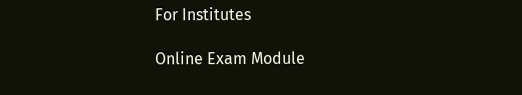For Institutes

Online Exam Module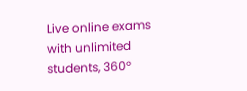Live online exams with unlimited students, 360°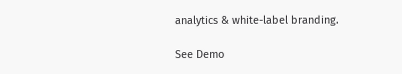analytics & white-label branding.

See Demo